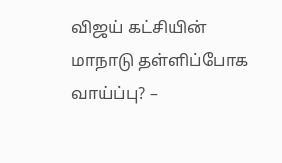விஜய் கட்சியின் மாநாடு தள்ளிப்போக வாய்ப்பு? –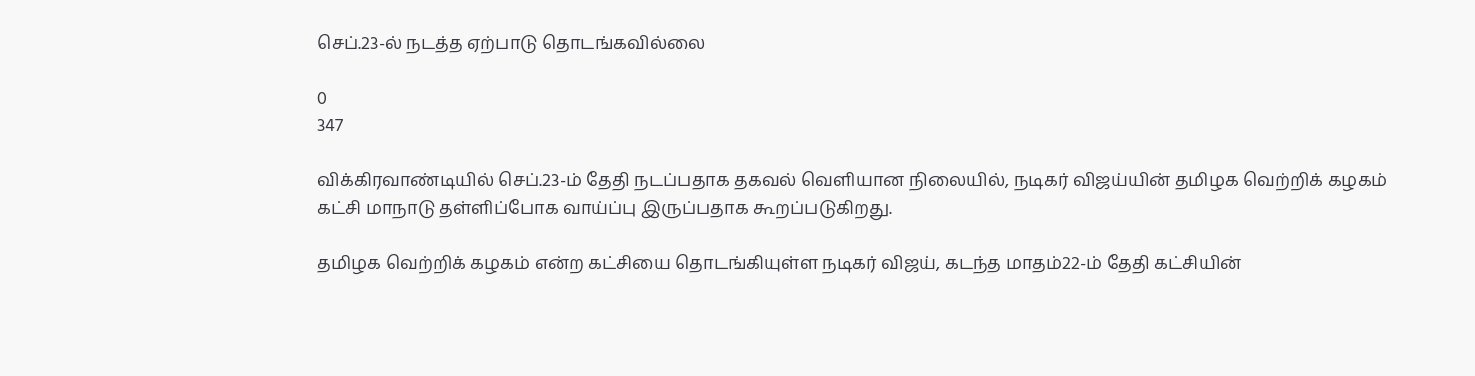செப்.23-ல் நடத்த ஏற்பாடு தொடங்கவில்லை

0
347

விக்கிரவாண்டியில் செப்.23-ம் தேதி நடப்பதாக தகவல் வெளியான நிலையில், நடிகர் விஜய்யின் தமிழக வெற்றிக் கழகம் கட்சி மாநாடு தள்ளிப்போக வாய்ப்பு இருப்பதாக கூறப்படுகிறது.

தமிழக வெற்றிக் கழகம் என்ற கட்சியை தொடங்கியுள்ள நடிகர் விஜய், கடந்த மாதம்22-ம் தேதி கட்சியின்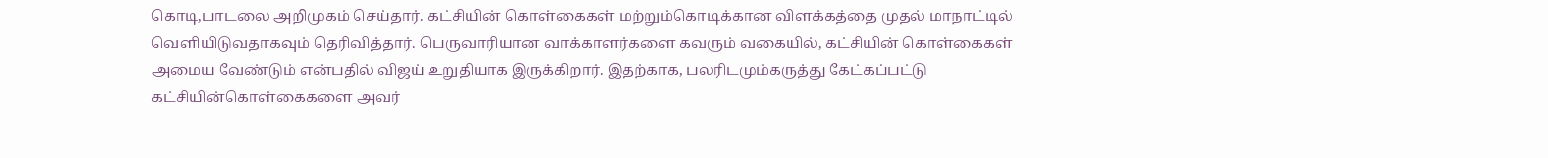கொடி,பாடலை அறிமுகம் செய்தார். கட்சியின் கொள்கைகள் மற்றும்கொடிக்கான விளக்கத்தை முதல் மாநாட்டில் வெளியிடுவதாகவும் தெரிவித்தார். பெருவாரியான வாக்காளர்களை கவரும் வகையில், கட்சியின் கொள்கைகள் அமைய வேண்டும் என்பதில் விஜய் உறுதியாக இருக்கிறார். இதற்காக, பலரிடமும்கருத்து கேட்கப்பட்டு கட்சியின்கொள்கைகளை அவர்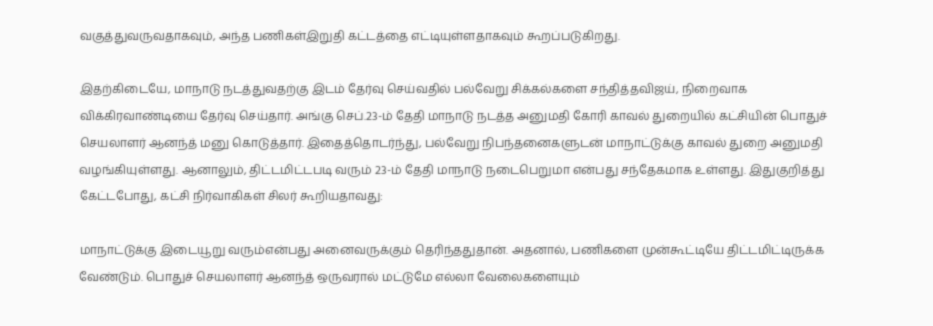வகுத்துவருவதாகவும், அந்த பணிகள்இறுதி கட்டத்தை எட்டியுள்ளதாகவும் கூறப்படுகிறது.

இதற்கிடையே, மாநாடு நடத்துவதற்கு இடம் தேர்வு செய்வதில் பல்வேறு சிக்கல்களை சந்தித்தவிஜய், நிறைவாக விக்கிரவாண்டியை தேர்வு செய்தார். அங்கு செப்.23-ம் தேதி மாநாடு நடத்த அனுமதி கோரி காவல் துறையில் கட்சியின் பொதுச் செயலாளர் ஆனந்த் மனு கொடுத்தார். இதைத்தொடர்ந்து, பல்வேறு நிபந்தனைகளுடன் மாநாட்டுக்கு காவல் துறை அனுமதி வழங்கியுள்ளது. ஆனாலும், திட்டமிட்டபடி வரும் 23-ம் தேதி மாநாடு நடைபெறுமா என்பது சந்தேகமாக உள்ளது. இதுகுறித்து கேட்டபோது, கட்சி நிர்வாகிகள் சிலர் கூறியதாவது:

மாநாட்டுக்கு இடையூறு வரும்என்பது அனைவருக்கும் தெரிந்ததுதான். அதனால், பணிகளை முன்கூட்டியே திட்டமிட்டிருக்க வேண்டும். பொதுச் செயலாளர் ஆனந்த் ஒருவரால் மட்டுமே எல்லா வேலைகளையும்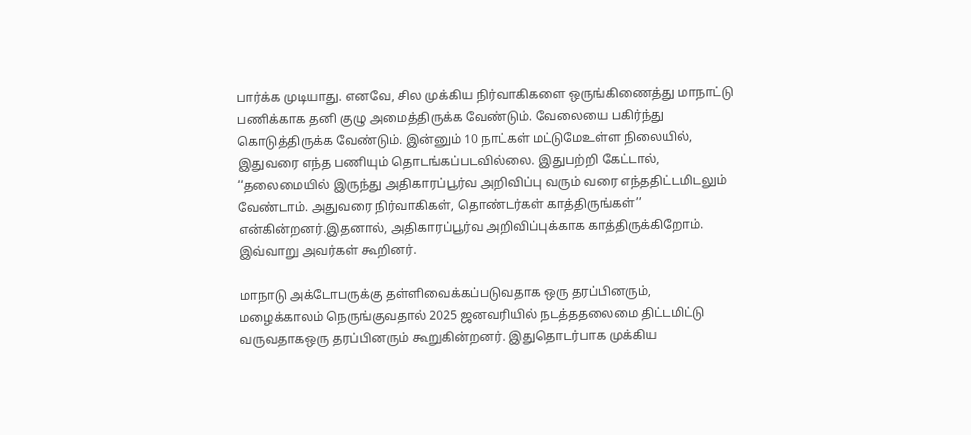பார்க்க முடியாது. எனவே, சில முக்கிய நிர்வாகிகளை ஒருங்கிணைத்து மாநாட்டு பணிக்காக தனி குழு அமைத்திருக்க வேண்டும். வேலையை பகிர்ந்து கொடுத்திருக்க வேண்டும். இன்னும் 10 நாட்கள் மட்டுமேஉள்ள நிலையில், இதுவரை எந்த பணியும் தொடங்கப்படவில்லை. இதுபற்றி கேட்டால், ‘‘தலைமையில் இருந்து அதிகாரப்பூர்வ அறிவிப்பு வரும் வரை எந்ததிட்டமிடலும் வேண்டாம். அதுவரை நிர்வாகிகள், தொண்டர்கள் காத்திருங்கள்’’ என்கின்றனர்.இதனால், அதிகாரப்பூர்வ அறிவிப்புக்காக காத்திருக்கிறோம். இவ்வாறு அவர்கள் கூறினர்.

மாநாடு அக்டோபருக்கு தள்ளிவைக்கப்படுவதாக ஒரு தரப்பினரும், மழைக்காலம் நெருங்குவதால் 2025 ஜனவரியில் நடத்ததலைமை திட்டமிட்டு வருவதாகஒரு தரப்பினரும் கூறுகின்றனர். இதுதொடர்பாக முக்கிய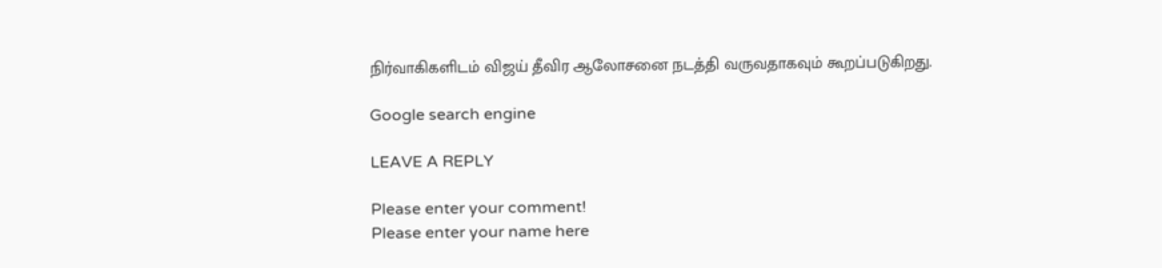நிர்வாகிகளிடம் விஜய் தீவிர ஆலோசனை நடத்தி வருவதாகவும் கூறப்படுகிறது.

Google search engine

LEAVE A REPLY

Please enter your comment!
Please enter your name here